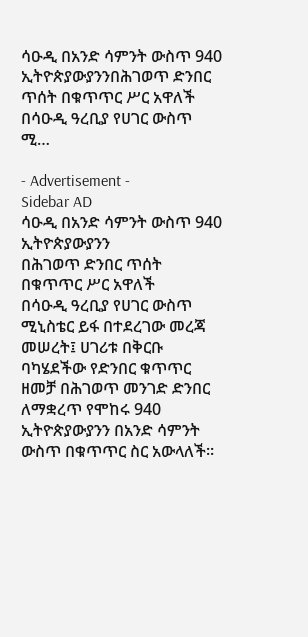ሳዑዲ በአንድ ሳምንት ውስጥ 940 ኢትዮጵያውያንንበሕገወጥ ድንበር ጥሰት በቁጥጥር ሥር አዋለች በሳዑዲ ዓረቢያ የሀገር ውስጥ ሚ…

- Advertisement -
Sidebar AD
ሳዑዲ በአንድ ሳምንት ውስጥ 940 ኢትዮጵያውያንን
በሕገወጥ ድንበር ጥሰት በቁጥጥር ሥር አዋለች
በሳዑዲ ዓረቢያ የሀገር ውስጥ ሚኒስቴር ይፋ በተደረገው መረጃ መሠረት፤ ሀገሪቱ በቅርቡ ባካሄደችው የድንበር ቁጥጥር ዘመቻ በሕገወጥ መንገድ ድንበር ለማቋረጥ የሞከሩ 940 ኢትዮጵያውያንን በአንድ ሳምንት ውስጥ በቁጥጥር ስር አውላለች።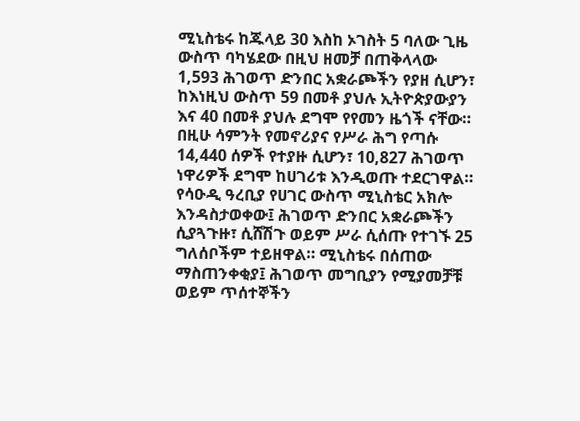ሚኒስቴሩ ከጁላይ 30 እስከ ኦገስት 5 ባለው ጊዜ ውስጥ ባካሄደው በዚህ ዘመቻ በጠቅላላው 1,593 ሕገወጥ ድንበር አቋራጮችን የያዘ ሲሆን፣ ከእነዚህ ውስጥ 59 በመቶ ያህሉ ኢትዮጵያውያን እና 40 በመቶ ያህሉ ደግሞ የየመን ዜጎች ናቸው። በዚሁ ሳምንት የመኖሪያና የሥራ ሕግ የጣሱ 14,440 ሰዎች የተያዙ ሲሆን፣ 10,827 ሕገወጥ ነዋሪዎች ደግሞ ከሀገሪቱ እንዲወጡ ተደርገዋል።
የሳዑዲ ዓረቢያ የሀገር ውስጥ ሚኒስቴር አክሎ እንዳስታወቀው፤ ሕገወጥ ድንበር አቋራጮችን ሲያጓጉዙ፣ ሲሸሽጉ ወይም ሥራ ሲሰጡ የተገኙ 25 ግለሰቦችም ተይዘዋል። ሚኒስቴሩ በሰጠው ማስጠንቀቂያ፤ ሕገወጥ መግቢያን የሚያመቻቹ ወይም ጥሰተኞችን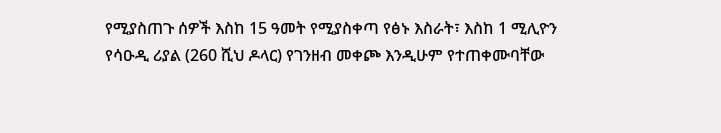የሚያስጠጉ ሰዎች እስከ 15 ዓመት የሚያስቀጣ የፅኑ እስራት፣ እስከ 1 ሚሊዮን የሳዑዲ ሪያል (260 ሺህ ዶላር) የገንዘብ መቀጮ እንዲሁም የተጠቀሙባቸው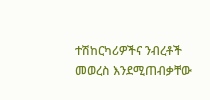ተሽከርካሪዎችና ንብረቶች መወረስ እንደሚጠብቃቸው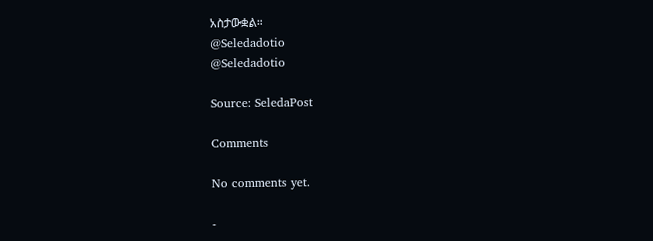አስታውቋል።
@Seledadotio
@Seledadotio

Source: SeledaPost

Comments

No comments yet.

-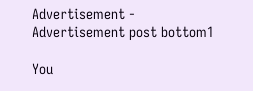Advertisement -
Advertisement post bottom1

You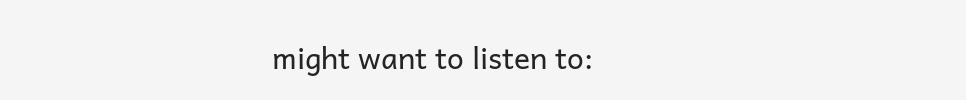might want to listen to: